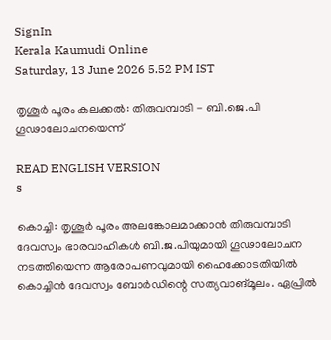SignIn
Kerala Kaumudi Online
Saturday, 13 June 2026 5.52 PM IST

തൃശൂർ പൂരം കലക്കൽ: തിരുവമ്പാടി - ബി.ജെ.പി ഗൂഢാലോചനയെന്ന്

READ ENGLISH VERSION
s

കൊച്ചി: തൃശൂർ പൂരം അലങ്കോലമാക്കാൻ തിരുവമ്പാടി ദേവസ്വം ഭാരവാഹികൾ ബി.ജ.പിയുമായി ഗൂഢാലോചന നടത്തിയെന്ന ആരോപണവുമായി ഹൈക്കോടതിയിൽ കൊച്ചിൻ ദേവസ്വം ബോർഡിന്റെ സത്യവാങ്മൂലം. ഏപ്രിൽ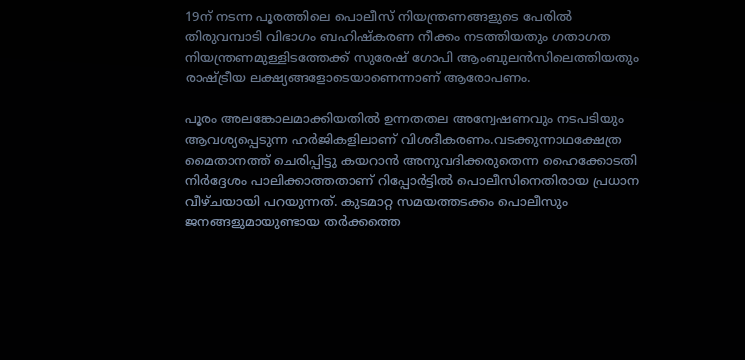19ന് നടന്ന പൂരത്തിലെ പൊലീസ് നിയന്ത്രണങ്ങളുടെ പേരിൽ തിരുവമ്പാടി വിഭാഗം ബഹിഷ്കരണ നീക്കം നടത്തിയതും ഗതാഗത നിയന്ത്രണമുള്ളിടത്തേക്ക് സുരേഷ് ഗോപി ആംബുലൻസിലെത്തിയതും രാഷ്ട്രീയ ലക്ഷ്യങ്ങളോടെയാണെന്നാണ് ആരോപണം.

പൂരം അലങ്കോലമാക്കിയതിൽ ഉന്നതതല അന്വേഷണവും നടപടിയും ആവശ്യപ്പെടുന്ന ഹർജികളിലാണ് വിശദീകരണം.വടക്കുന്നാഥക്ഷേത്ര മൈതാനത്ത് ചെരിപ്പിട്ടു കയറാൻ അനുവദിക്കരുതെന്ന ഹൈക്കോടതി നിർദ്ദേശം പാലിക്കാത്തതാണ് റിപ്പോർട്ടിൽ പൊലീസിനെതിരായ പ്രധാന വീഴ്ചയായി പറയുന്നത്. കുടമാറ്റ സമയത്തടക്കം പൊലീസും ജനങ്ങളുമായുണ്ടായ തർക്കത്തെ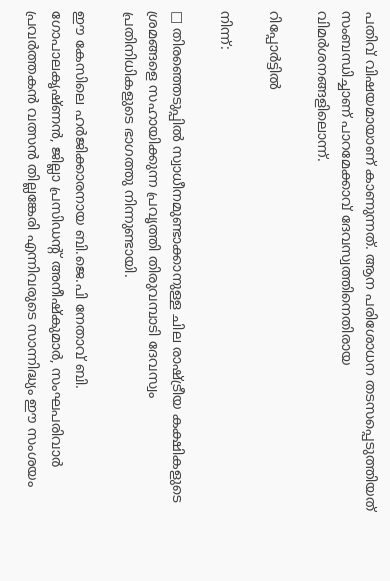പതിവ് വിഷയമായാണ് കാണുന്നത്. ആന പരിശോധന തടസപ്പെടുത്തിയത് സംബന്ധിച്ചാണ് പാറമേക്കാവ് ദേവസ്വത്തിനെതിരായ വിമർശനങ്ങളിലൊന്ന്.

റിപ്പോർട്ടിൽ

നിന്ന്:

□ തിരഞ്ഞെടുപ്പിൽ സ്വാധീനമുണ്ടാക്കാനുള്ള ചില രാഷ്ട്രീയ കക്ഷികളുടെ ശ്രമങ്ങളെ സഹായിക്കുന്ന പ്രവൃത്തി തിരുവമ്പാടി ദേവസ്വം പ്രതിനിധികളുടെ ഭാഗത്തു നിന്നുണ്ടായി.

ഈ കേസിലെ ഹർജിക്കാരനായ ബി.ജെ.പി നേതാവ് ബി. ഗോപാലകൃഷ്ണൻ, ജില്ലാ പ്രസിഡന്റ് അനീഷ്‌കുമാർ, സംഘപരിവാർ പ്രവർത്തകൻ വത്സൻ തില്ലങ്കേരി എന്നിവരുടെ സാന്നിദ്ധ്യം ഈ സംശയം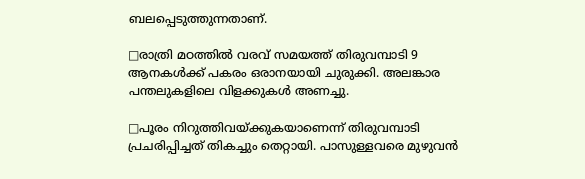ബലപ്പെടുത്തുന്നതാണ്.

□രാത്രി മഠത്തിൽ വരവ് സമയത്ത് തിരുവമ്പാടി 9 ആനകൾക്ക് പകരം ഒരാനയായി ചുരുക്കി. അലങ്കാര പന്തലുകളിലെ വിളക്കുകൾ അണച്ചു.

□പൂരം നിറുത്തിവയ്ക്കുകയാണെന്ന് തിരുവമ്പാടി പ്രചരിപ്പിച്ചത് തികച്ചും തെറ്റായി. പാസുള്ളവരെ മുഴുവൻ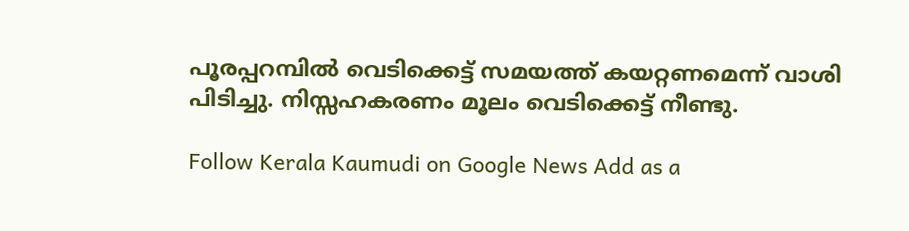പൂരപ്പറമ്പിൽ വെടിക്കെട്ട് സമയത്ത് കയറ്റണമെന്ന് വാശി പിടിച്ചു. നിസ്സഹകരണം മൂലം വെടിക്കെട്ട് നീണ്ടു.

Follow Kerala Kaumudi on Google News Add as a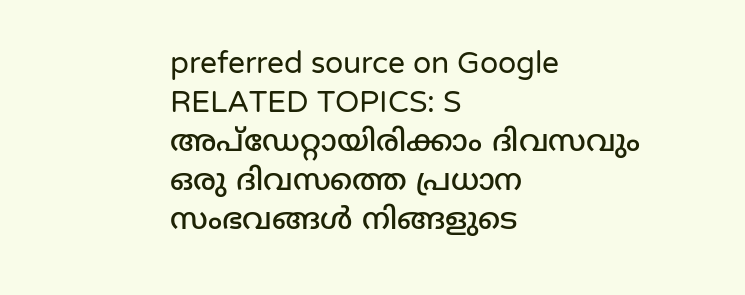preferred source on Google
RELATED TOPICS: S
അപ്ഡേറ്റായിരിക്കാം ദിവസവും
ഒരു ദിവസത്തെ പ്രധാന സംഭവങ്ങൾ നിങ്ങളുടെ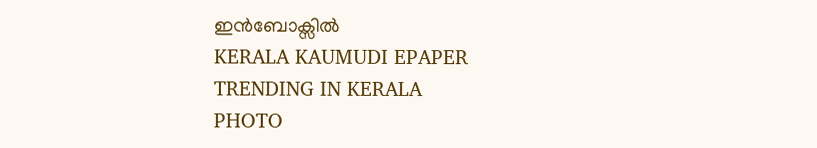ഇൻബോക്സിൽ
KERALA KAUMUDI EPAPER
TRENDING IN KERALA
PHOTO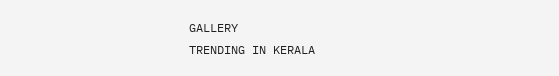GALLERY
TRENDING IN KERALA